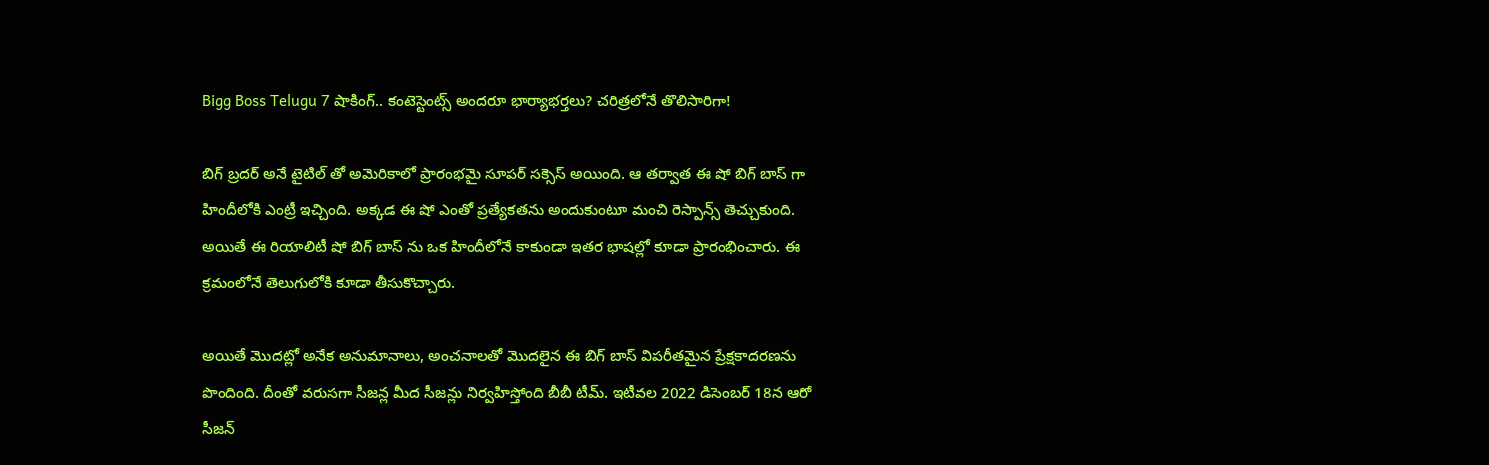Bigg Boss Telugu 7 షాకింగ్.. కంటెస్టెంట్స్ అందరూ భార్యాభర్తలు? చరిత్రలోనే తొలిసారిగా!

బిగ్ బ్రదర్ అనే టైటిల్ తో అమెరికాలో ప్రారంభమై సూపర్ సక్సెస్ అయింది. ఆ తర్వాత ఈ షో బిగ్ బాస్ గా హిందీలోకి ఎంట్రీ ఇచ్చింది. అక్కడ ఈ షో ఎంతో ప్రత్యేకతను అందుకుంటూ మంచి రెస్పాన్స్ తెచ్చుకుంది. అయితే ఈ రియాలిటీ షో బిగ్ బాస్ ను ఒక హిందీలోనే కాకుండా ఇతర భాషల్లో కూడా ప్రారంభించారు. ఈ క్రమంలోనే తెలుగులోకి కూడా తీసుకొచ్చారు.

అయితే మొదట్లో అనేక అనుమానాలు, అంచనాలతో మొదలైన ఈ బిగ్ బాస్ విపరీతమైన ప్రేక్షకాదరణను పొందింది. దీంతో వరుసగా సీజన్ల మీద సీజన్లు నిర్వహిస్తోంది బీబీ టీమ్. ఇటీవల 2022 డిసెంబర్ 18న ఆరో సీజన్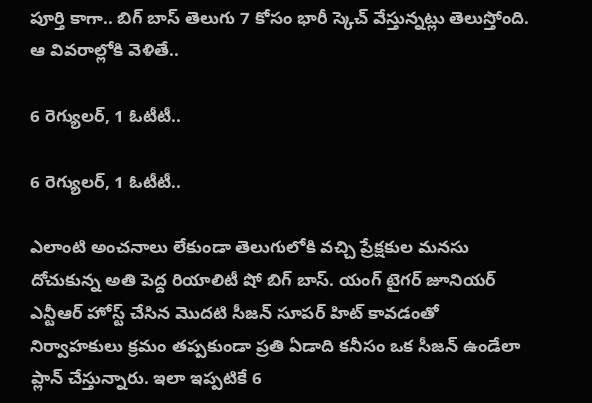పూర్తి కాగా.. బిగ్ బాస్ తెలుగు 7 కోసం భారీ స్కెచ్ వేస్తున్నట్లు తెలుస్తోంది. ఆ వివరాల్లోకి వెళితే..

6 రెగ్యులర్, 1 ఓటీటీ..

6 రెగ్యులర్, 1 ఓటీటీ..

ఎలాంటి అంచనాలు లేకుండా తెలుగులోకి వచ్చి ప్రేక్షకుల మనసు దోచుకున్న అతి పెద్ద రియాలిటీ షో బిగ్ బాస్. యంగ్ టైగర్ జూనియర్ ఎన్టీఆర్ హోస్ట్ చేసిన మొదటి సీజన్ సూపర్ హిట్ కావడంతో నిర్వాహకులు క్రమం తప్పకుండా ప్రతి ఏడాది కనీసం ఒక సీజన్ ఉండేలా ప్లాన్ చేస్తున్నారు. ఇలా ఇప్పటికే 6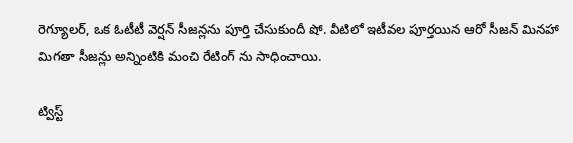రెగ్యూలర్, ఒక ఓటీటీ వెర్షన్ సీజన్లను పూర్తి చేసుకుందీ షో. వీటిలో ఇటీవల పూర్తయిన ఆరో సీజన్ మినహా మిగతా సీజన్లు అన్నింటికి మంచి రేటింగ్ ను సాధించాయి.

ట్విస్ట్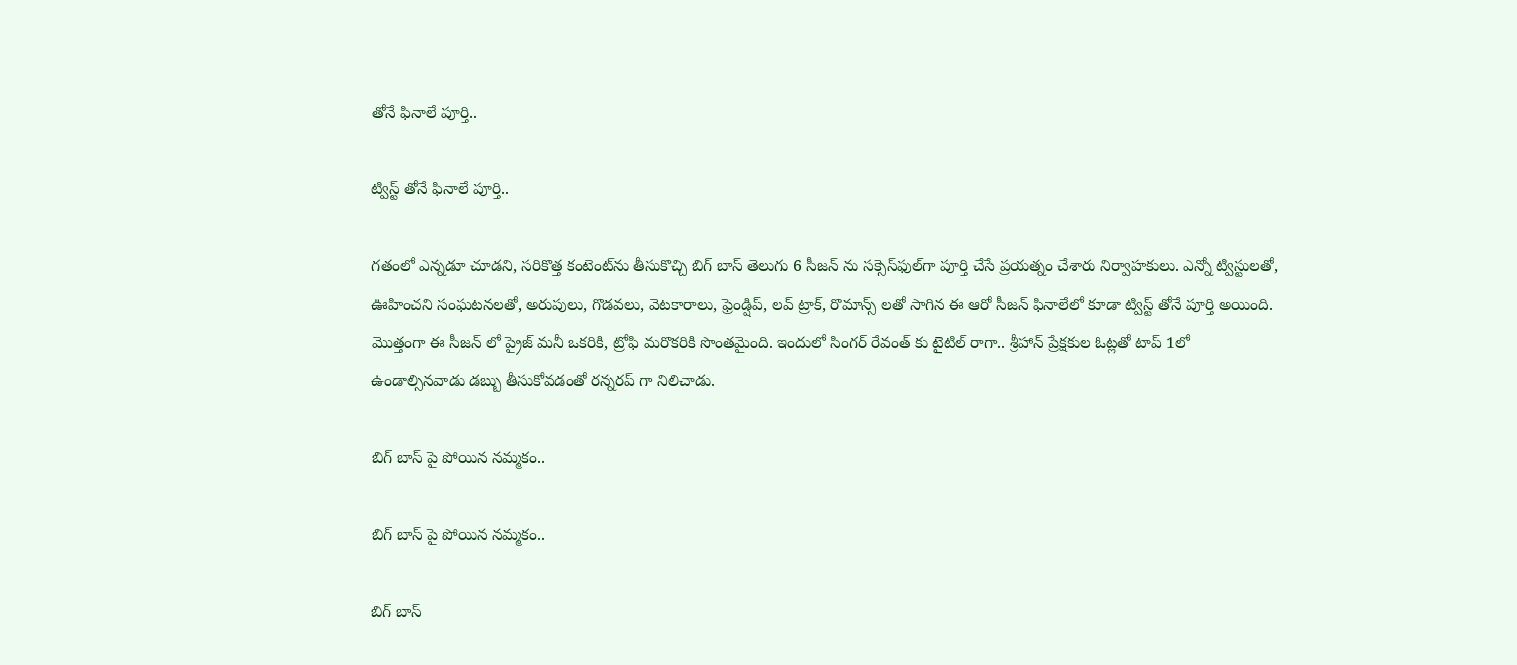తోనే ఫినాలే పూర్తి..

ట్విస్ట్ తోనే ఫినాలే పూర్తి..

గతంలో ఎన్నడూ చూడని, సరికొత్త కంటెంట్‌ను తీసుకొచ్చి బిగ్ బాస్ తెలుగు 6 సీజన్ ను సక్సెస్‌ఫుల్‌గా పూర్తి చేసే ప్రయత్నం చేశారు నిర్వాహకులు. ఎన్నో ట్విస్టులతో, ఊహించని సంఘటనలతో, అరుపులు, గొడవలు, వెటకారాలు, ఫ్రెండ్షిప్, లవ్ ట్రాక్, రొమాన్స్ లతో సాగిన ఈ ఆరో సీజన్ ఫినాలేలో కూడా ట్విస్ట్ తోనే పూర్తి అయింది. మొత్తంగా ఈ సీజన్ లో ప్రైజ్ మనీ ఒకరికి, ట్రోఫి మరొకరికి సొంతమైంది. ఇందులో సింగర్ రేవంత్ కు టైటిల్ రాగా.. శ్రీహాన్ ప్రేక్షకుల ఓట్లతో టాప్ 1లో ఉండాల్సినవాడు డబ్బు తీసుకోవడంతో రన్నరప్ గా నిలిచాడు.

బిగ్ బాస్ పై పోయిన నమ్మకం..

బిగ్ బాస్ పై పోయిన నమ్మకం..

బిగ్ బాస్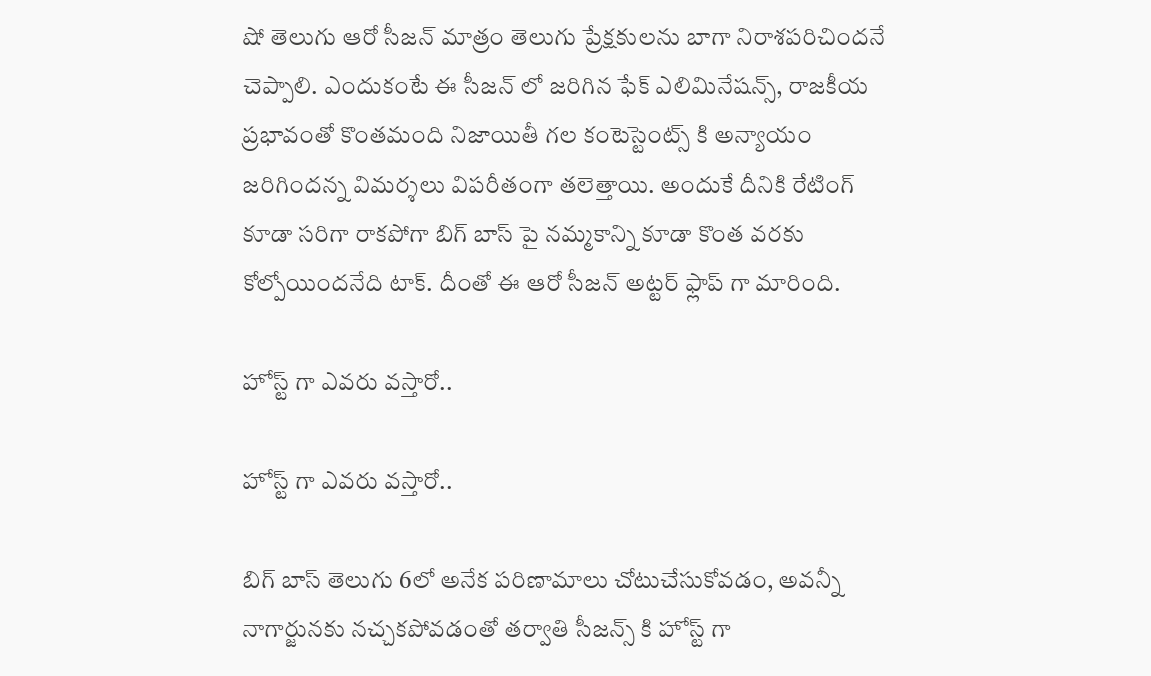షో తెలుగు ఆరో సీజన్ మాత్రం తెలుగు ప్రేక్షకులను బాగా నిరాశపరిచిందనే చెప్పాలి. ఎందుకంటే ఈ సీజన్ లో జరిగిన ఫేక్ ఎలిమినేషన్స్, రాజకీయ ప్రభావంతో కొంతమంది నిజాయితీ గల కంటెస్టెంట్స్ కి అన్యాయం జరిగిందన్న విమర్శలు విపరీతంగా తలెత్తాయి. అందుకే దీనికి రేటింగ్ కూడా సరిగా రాకపోగా బిగ్ బాస్ పై నమ్మకాన్ని కూడా కొంత వరకు కోల్పోయిందనేది టాక్. దీంతో ఈ ఆరో సీజన్ అట్టర్ ఫ్లాప్ గా మారింది.

హోస్ట్ గా ఎవరు వస్తారో..

హోస్ట్ గా ఎవరు వస్తారో..

బిగ్ బాస్ తెలుగు 6లో అనేక పరిణామాలు చోటుచేసుకోవడం, అవన్నీ నాగార్జునకు నచ్చకపోవడంతో తర్వాతి సీజన్స్ కి హోస్ట్ గా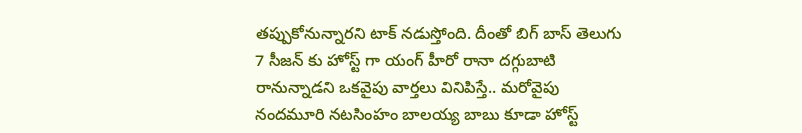తప్పుకోనున్నారని టాక్ నడుస్తోంది. దీంతో బిగ్ బాస్ తెలుగు 7 సీజన్ కు హోస్ట్ గా యంగ్ హీరో రానా దగ్గుబాటి రానున్నాడని ఒకవైపు వార్తలు వినిపిస్తే.. మరోవైపు నందమూరి నటసింహం బాలయ్య బాబు కూడా హోస్ట్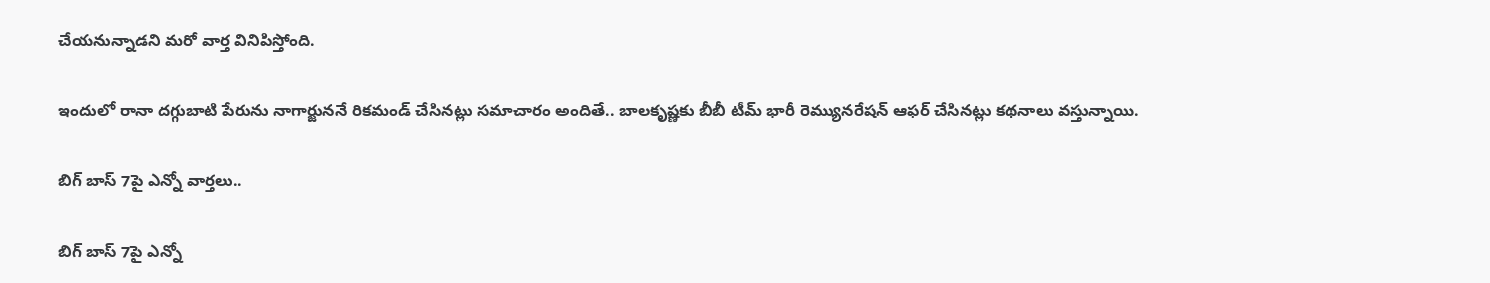చేయనున్నాడని మరో వార్త వినిపిస్తోంది.

ఇందులో రానా దగ్గుబాటి పేరును నాగార్జుననే రికమండ్ చేసినట్లు సమాచారం అందితే.. బాలకృష్ణకు బీబీ టీమ్ భారీ రెమ్యునరేషన్ ఆఫర్ చేసినట్లు కథనాలు వస్తున్నాయి.

బిగ్ బాస్ 7పై ఎన్నో వార్తలు..

బిగ్ బాస్ 7పై ఎన్నో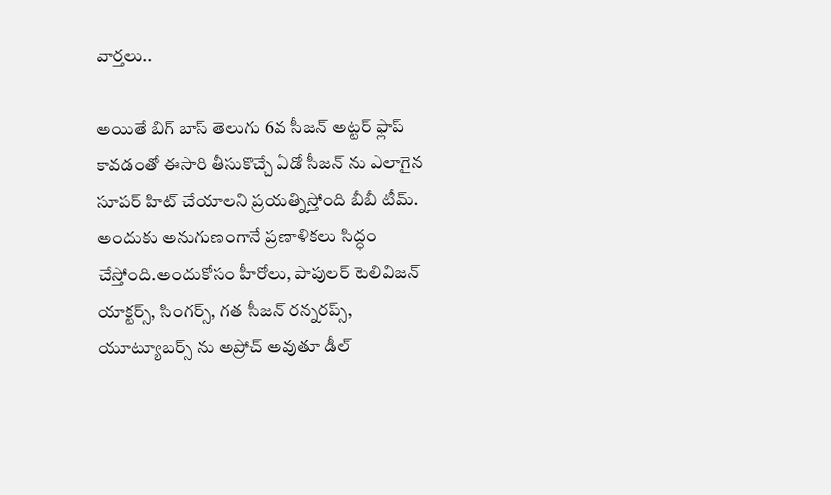వార్తలు..

అయితే బిగ్ బాస్ తెలుగు 6వ సీజన్ అట్టర్ ఫ్లాప్ కావడంతో ఈసారి తీసుకొచ్చే ఏడో సీజన్ ను ఎలాగైన సూపర్ హిట్ చేయాలని ప్రయత్నిస్తోంది బీబీ టీమ్. అందుకు అనుగుణంగానే ప్రణాళికలు సిద్ధం చేస్తోంది.అందుకోసం హీరోలు, పాపులర్ టెలివిజన్ యాక్టర్స్, సింగర్స్, గత సీజన్ రన్నరప్స్, యూట్యూబర్స్ ను అప్రోచ్ అవుతూ డీల్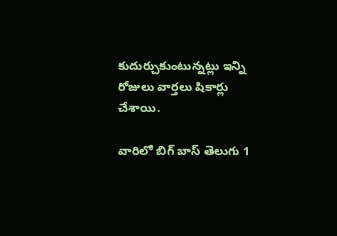కుదుర్చుకుంటున్నట్లు ఇన్ని రోజులు వార్తలు షికార్లు చేశాయి.

వారిలో బిగ్ బాస్ తెలుగు 1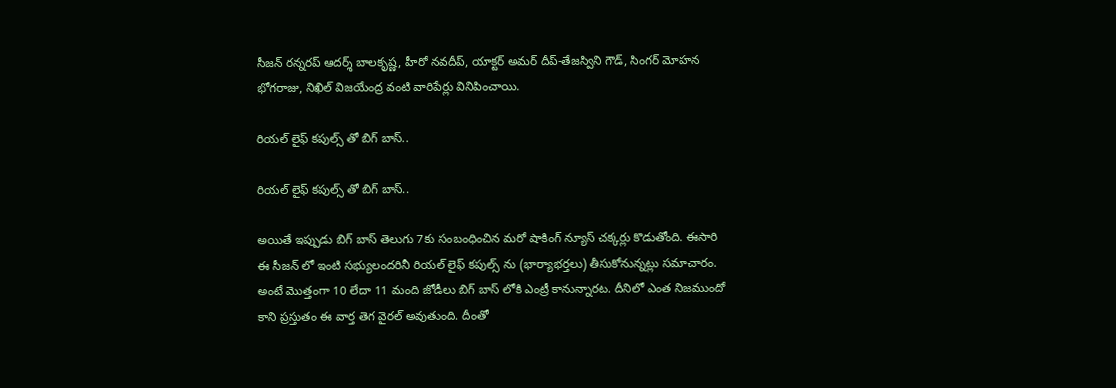సీజన్ రన్నరప్ ఆదర్శ్ బాలకృష్ణ, హీరో నవదీప్, యాక్టర్ అమర్ దీప్-తేజస్విని గౌడ్, సింగర్ మోహన భోగరాజు, నిఖిల్ విజయేంద్ర వంటి వారిపేర్లు వినిపించాయి.

రియల్ లైఫ్ కపుల్స్ తో బిగ్ బాస్..

రియల్ లైఫ్ కపుల్స్ తో బిగ్ బాస్..

అయితే ఇప్పుడు బిగ్ బాస్ తెలుగు 7కు సంబంధించిన మరో షాకింగ్ న్యూస్ చక్కర్లు కొడుతోంది. ఈసారి ఈ సీజన్ లో ఇంటి సభ్యులందరినీ రియల్ లైఫ్ కపుల్స్ ను (భార్యాభర్తలు) తీసుకోనున్నట్లు సమాచారం. అంటే మొత్తంగా 10 లేదా 11 మంది జోడీలు బిగ్ బాస్ లోకి ఎంట్రీ కానున్నారట. దీనిలో ఎంత నిజముందో కాని ప్రస్తుతం ఈ వార్త తెగ వైరల్ అవుతుంది. దీంతో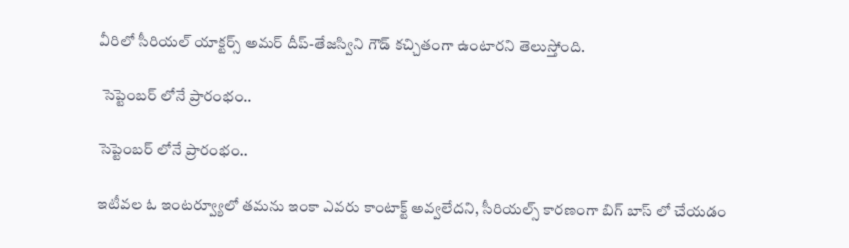వీరిలో సీరియల్ యాక్టర్స్ అమర్ దీప్-తేజస్విని గౌడ్ కచ్చితంగా ఉంటారని తెలుస్తోంది.

 సెప్టెంబర్ లోనే ప్రారంభం..

సెప్టెంబర్ లోనే ప్రారంభం..

ఇటీవల ఓ ఇంటర్వ్యూలో తమను ఇంకా ఎవరు కాంటాక్ట్ అవ్వలేదని, సీరియల్స్ కారణంగా బిగ్ బాస్ లో చేయడం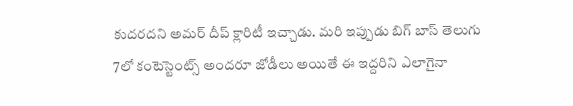కుదరదని అమర్ దీప్ క్లారిటీ ఇచ్చాడు. మరి ఇప్పుడు బిగ్ బాస్ తెలుగు 7లో కంటెస్టెంట్స్ అందరూ జోడీలు అయితే ఈ ఇద్దరిని ఎలాగైనా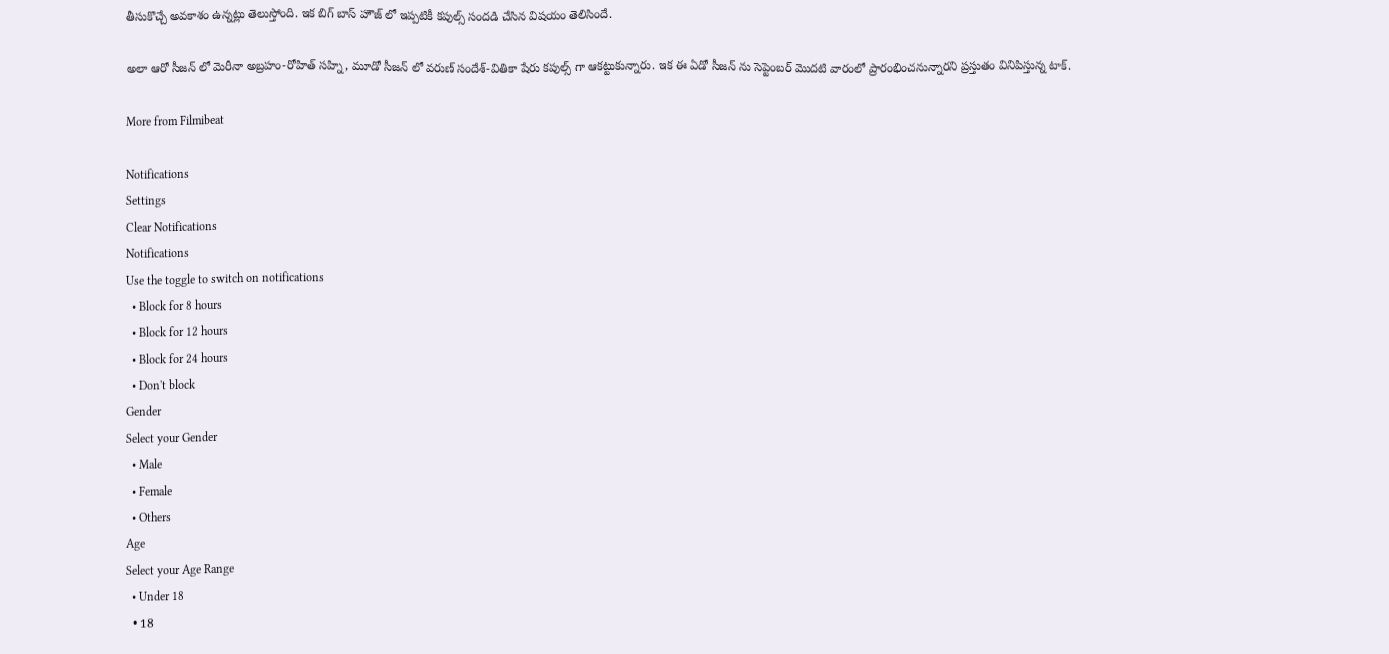తీసుకొచ్చే అవకాశం ఉన్నట్లు తెలుస్తోంది. ఇక బిగ్ బాస్ హౌజ్ లో ఇప్పటికీ కపుల్స్ సందడి చేసిన విషయం తెలిసిందే.

అలా ఆరో సీజన్ లో మెరీనా అబ్రహం-రోహిత్ సహ్ని, మూడో సీజన్ లో వరుణ్ సందేశ్-వితికా షేరు కపుల్స్ గా ఆకట్టుకున్నారు. ఇక ఈ ఏడో సీజన్ ను సెప్టెంబర్ మొదటి వారంలో ప్రారంభించనున్నారని ప్రస్తుతం వినిపిస్తున్న టాక్.

More from Filmibeat

Notifications
Settings
Clear Notifications
Notifications
Use the toggle to switch on notifications
  • Block for 8 hours
  • Block for 12 hours
  • Block for 24 hours
  • Don't block
Gender
Select your Gender
  • Male
  • Female
  • Others
Age
Select your Age Range
  • Under 18
  • 18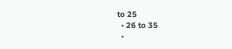to 25
  • 26 to 35
  •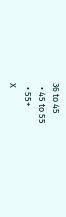36 to 45
  • 45 to 55
  • 55+
X